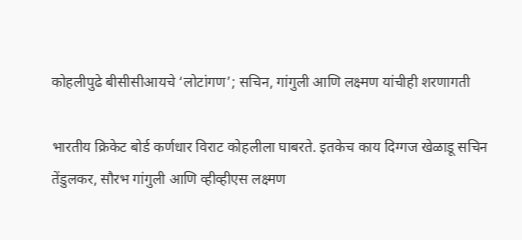कोहलीपुढे बीसीसीआयचे ‘लोटांगण’; सचिन, गांगुली आणि लक्ष्मण यांचीही शरणागती

भारतीय क्रिकेट बोर्ड कर्णधार विराट कोहलीला घाबरते. इतकेच काय दिग्गज खेळाडू सचिन तेंडुलकर, सौरभ गांगुली आणि व्हीव्हीएस लक्ष्मण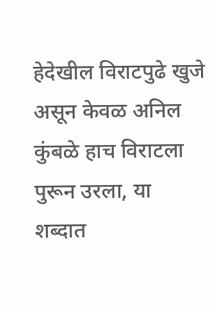हेदेखील विराटपुढे खुजे असून केवळ अनिल कुंबळे हाच विराटला पुरून उरला, या शब्दात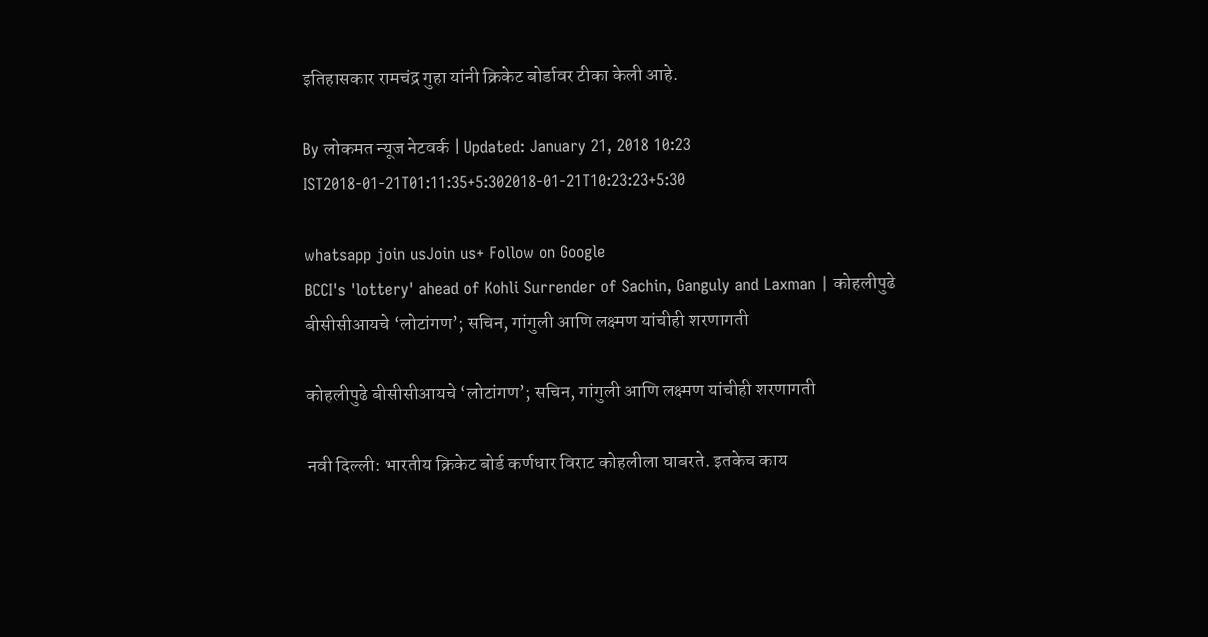इतिहासकार रामचंद्र गुहा यांनी क्रिकेट बोर्डावर टीका केली आहे.

By लोकमत न्यूज नेटवर्क | Updated: January 21, 2018 10:23 IST2018-01-21T01:11:35+5:302018-01-21T10:23:23+5:30

whatsapp join usJoin us+ Follow on Google
BCCI's 'lottery' ahead of Kohli Surrender of Sachin, Ganguly and Laxman | कोहलीपुढे बीसीसीआयचे ‘लोटांगण’; सचिन, गांगुली आणि लक्ष्मण यांचीही शरणागती

कोहलीपुढे बीसीसीआयचे ‘लोटांगण’; सचिन, गांगुली आणि लक्ष्मण यांचीही शरणागती

नवी दिल्ली: भारतीय क्रिकेट बोर्ड कर्णधार विराट कोहलीला घाबरते. इतकेच काय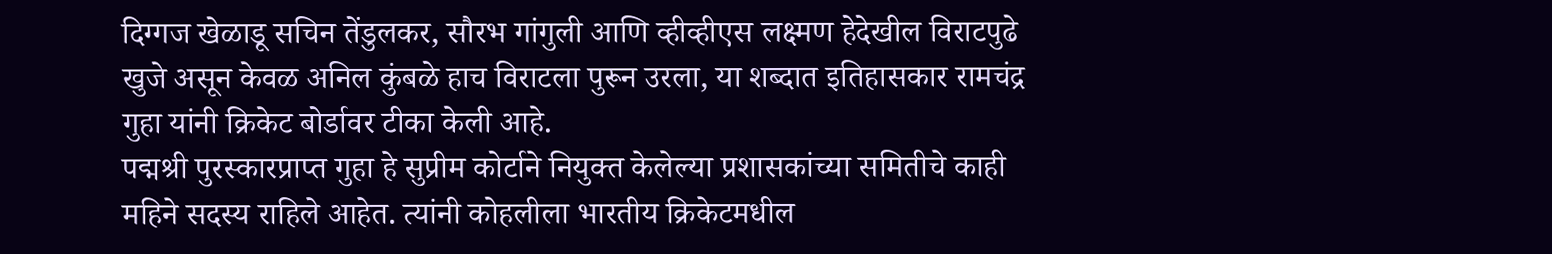दिग्गज खेळाडू सचिन तेंडुलकर, सौरभ गांगुली आणि व्हीव्हीएस लक्ष्मण हेदेखील विराटपुढे खुजे असून केवळ अनिल कुंबळे हाच विराटला पुरून उरला, या शब्दात इतिहासकार रामचंद्र गुहा यांनी क्रिकेट बोर्डावर टीका केली आहे.
पद्मश्री पुरस्कारप्राप्त गुहा हे सुप्रीम कोर्टाने नियुक्त केलेल्या प्रशासकांच्या समितीचे काही महिने सदस्य राहिले आहेत. त्यांनी कोहलीला भारतीय क्रिकेटमधील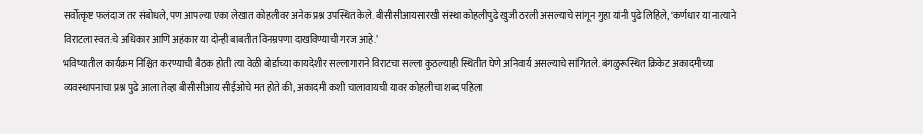सर्वोत्कृष्ट फलंदाज तर संबोधले, पण आपल्या एका लेखात कोहलीवर अनेक प्रश्न उपस्थित केले. बीसीसीआयसारखी संस्था कोहलीपुढे खुजी ठरली असल्याचे सांगून गुहा यांनी पुढे लिहिले, ‘कर्णधार या नात्याने विराटला स्वत:चे अधिकार आणि अहंकार या दोन्ही बाबतीत विनम्रपणा दाखविण्याची गरज आहे.’
भविष्यातील कार्यक्रम निश्चित करण्याची बैठक होती त्या वेळी बोर्डाच्या कायदेशीर सल्लागाराने विराटचा सल्ला कुठल्याही स्थितीत घेणे अनिवार्य असल्याचे सांगितले. बंगळुरूस्थित क्रिकेट अकादमीच्या व्यवस्थापनाचा प्रश्न पुढे आला तेव्हा बीसीसीआय सीईओचे मत होते की, अकादमी कशी चालावायची यावर कोहलीचा शब्द पहिला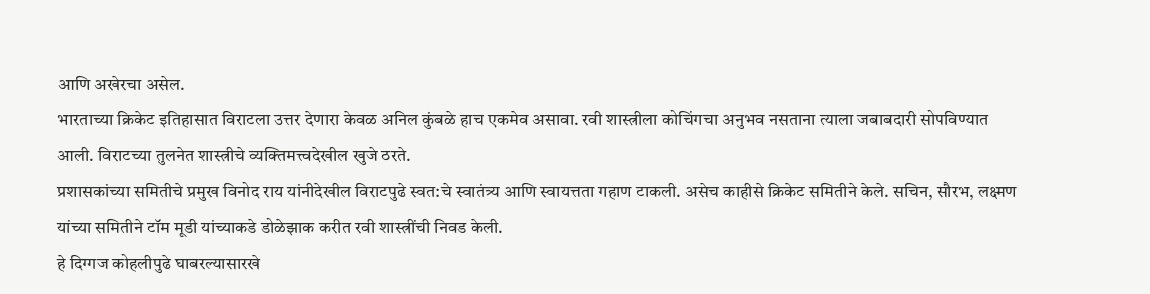आणि अखेरचा असेल.
भारताच्या क्रिकेट इतिहासात विराटला उत्तर देणारा केवळ अनिल कुंबळे हाच एकमेव असावा. रवी शास्त्रीला कोचिंगचा अनुभव नसताना त्याला जबाबदारी सोपविण्यात आली. विराटच्या तुलनेत शास्त्रीचे व्यक्तिमत्त्वदेखील खुजे ठरते.
प्रशासकांच्या समितीचे प्रमुख विनोद राय यांनीदेखील विराटपुढे स्वत:चे स्वातंत्र्य आणि स्वायत्तता गहाण टाकली. असेच काहीसे क्रिकेट समितीने केले. सचिन, सौरभ, लक्ष्मण यांच्या समितीने टॉम मूडी यांच्याकडे डोळेझाक करीत रवी शास्त्रींची निवड केली.
हे दिग्गज कोहलीपुढे घाबरल्यासारखे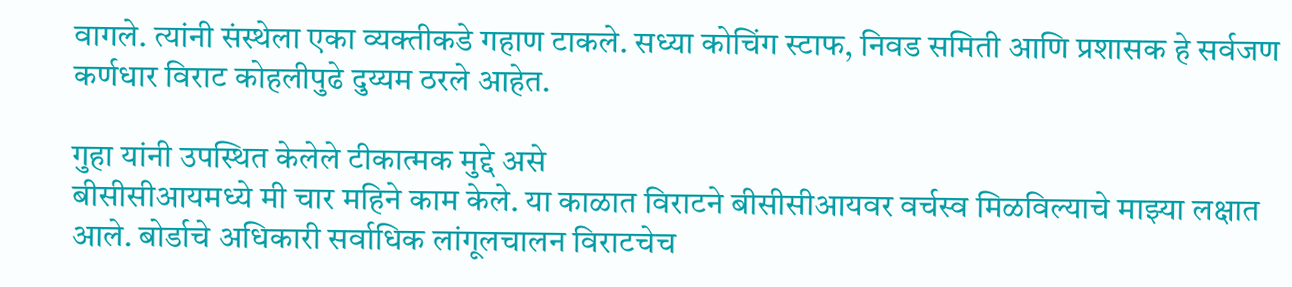वागले. त्यांनी संस्थेला एका व्यक्तीकडे गहाण टाकले. सध्या कोचिंग स्टाफ, निवड समिती आणि प्रशासक हे सर्वजण कर्णधार विराट कोहलीपुढे दुय्यम ठरले आहेत.

गुहा यांनी उपस्थित केलेले टीकात्मक मुद्दे असे
बीसीसीआयमध्ये मी चार महिने काम केले. या काळात विराटने बीसीसीआयवर वर्चस्व मिळविल्याचे माझ्या लक्षात आले. बोर्डाचे अधिकारी सर्वाधिक लांगूलचालन विराटचेच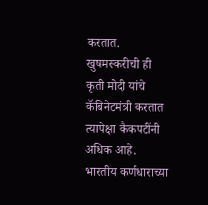करतात. खुषमस्करीची ही कृती मोदी यांचे कॅबिनेटमंत्री करतात त्यापेक्षा कैकपटींनी अधिक आहे. भारतीय कर्णधाराच्या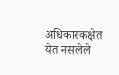अधिकारकक्षेत येत नसलेले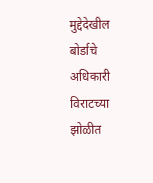मुद्देदेखील बोर्डाचे अधिकारी विराटच्या झोळीत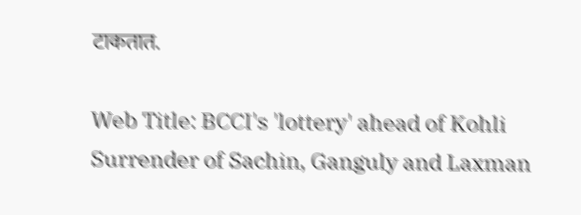टाकतात.

Web Title: BCCI's 'lottery' ahead of Kohli Surrender of Sachin, Ganguly and Laxman